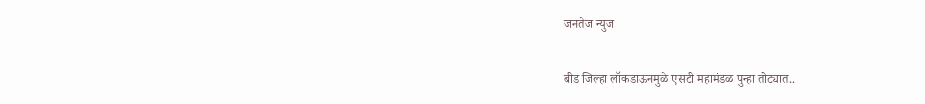जनतेज न्युज

बीड जिल्हा लॉकडाऊनमुळे एसटी महामंडळ पुन्हा तोट्यात..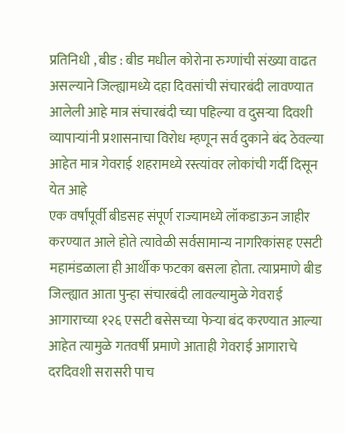प्रतिनिधी , बीड : बीड मधील कोरोना रुग्णांची संख्या वाढत असल्याने जिल्ह्यामध्ये दहा दिवसांची संचारबंदी लावण्यात आलेली आहे मात्र संचारबंदी च्या पहिल्या व दुसऱ्या दिवशी व्यापाऱ्यांनी प्रशासनाचा विरोध म्हणून सर्व दुकाने बंद ठेवल्या आहेत मात्र गेवराई शहरामध्ये रस्त्यांवर लोकांची गर्दी दिसून येत आहे
एक वर्षांपूर्वी बीडसह संपूर्ण राज्यामध्ये लॉकडाऊन जाहीर करण्यात आले होते त्यावेळी सर्वसामान्य नागरिकांसह एसटी महामंडळाला ही आर्थीक फटका बसला होता. त्याप्रमाणे बीड जिल्ह्यात आता पुन्हा संचारबंदी लावल्यामुळे गेवराई आगाराच्या १२६ एसटी बसेसच्या फेऱ्या बंद करण्यात आल्या आहेत त्यामुळे गतवर्षी प्रमाणे आताही गेवराई आगाराचे दरदिवशी सरासरी पाच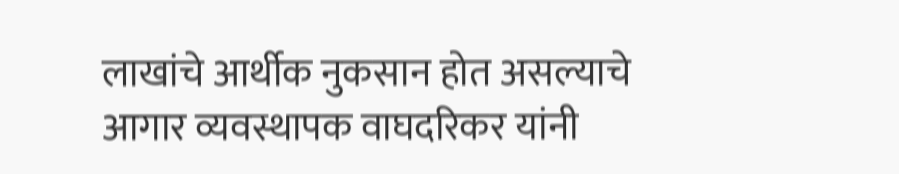लाखांचे आर्थीक नुकसान होत असल्याचे आगार व्यवस्थापक वाघदरिकर यांनी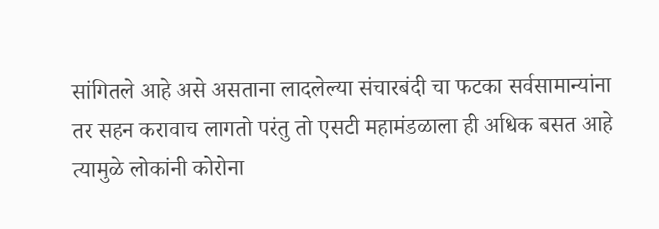सांगितले आहे असे असताना लादलेल्या संचारबंदी चा फटका सर्वसामान्यांना तर सहन करावाच लागतो परंतु तो एसटी महामंडळाला ही अधिक बसत आहे त्यामुळे लोकांनी कोरोना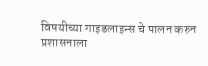विषयीच्या गाइडलाइन्स चे पालन करुन प्रशासनाला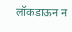लॉकडाऊन न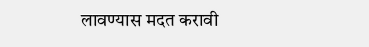लावण्यास मदत करावी